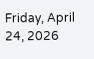Friday, April 24, 2026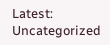Latest:
Uncategorized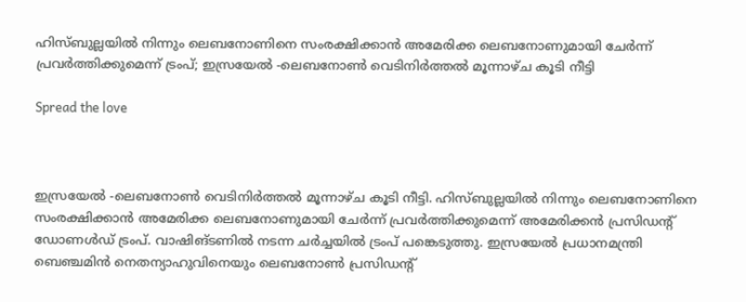ഹിസ്ബുല്ലയില്‍ നിന്നും ലെബനോണിനെ സംരക്ഷിക്കാന്‍ അമേരിക്ക ലെബനോണുമായി ചേര്‍ന്ന് പ്രവര്‍ത്തിക്കുമെന്ന് ട്രംപ്; ഇസ്രയേല്‍ -ലെബനോണ്‍ വെടിനിര്‍ത്തല്‍ മൂന്നാഴ്ച കൂടി നീട്ടി

Spread the love



ഇസ്രയേല്‍ -ലെബനോണ്‍ വെടിനിര്‍ത്തല്‍ മൂന്നാഴ്ച കൂടി നീട്ടി. ഹിസ്ബുല്ലയില്‍ നിന്നും ലെബനോണിനെ സംരക്ഷിക്കാന്‍ അമേരിക്ക ലെബനോണുമായി ചേര്‍ന്ന് പ്രവര്‍ത്തിക്കുമെന്ന് അമേരിക്കന്‍ പ്രസിഡന്റ് ഡോണള്‍ഡ് ട്രംപ്. വാഷിങ്ടണില്‍ നടന്ന ചര്‍ച്ചയില്‍ ട്രംപ് പങ്കെടുത്തു. ഇസ്രയേല്‍ പ്രധാനമന്ത്രി ബെഞ്ചമിന്‍ നെതന്യാഹുവിനെയും ലെബനോണ്‍ പ്രസിഡന്റ്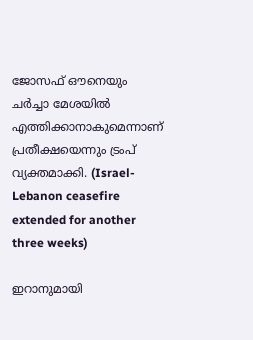ജോസഫ് ഔനെയും ചര്‍ച്ചാ മേശയില്‍ എത്തിക്കാനാകുമെന്നാണ് പ്രതീക്ഷയെന്നും ട്രംപ് വ്യക്തമാക്കി. (Israel-Lebanon ceasefire extended for another three weeks)

ഇറാനുമായി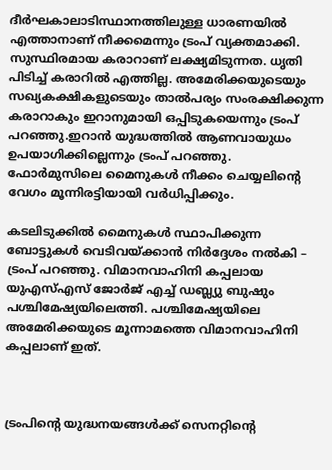ദീര്‍ഘകാലാടിസ്ഥാനത്തിലുള്ള ധാരണയില്‍ എത്താനാണ് നീക്കമെന്നും ട്രംപ് വ്യക്തമാക്കി. സുസ്ഥിരമായ കരാറാണ് ലക്ഷ്യമിടുന്നത. ധൃതി പിടിച്ച് കരാറില്‍ എത്തില്ല. അമേരിക്കയുടെയും സഖ്യകക്ഷികളുടെയും താല്‍പര്യം സംരക്ഷിക്കുന്ന കരാറാകും ഇറാനുമായി ഒപ്പിടുകയെന്നും ട്രംപ് പറഞ്ഞു.ഇറാന്‍ യുദ്ധത്തില്‍ ആണവായുധം ഉപയാഗിക്കില്ലെന്നും ട്രംപ് പറഞ്ഞു. ഫോര്‍മുസിലെ മൈനുകള്‍ നീക്കം ചെയ്യലിന്റെ വേഗം മൂന്നിരട്ടിയായി വര്‍ധിപ്പിക്കും.

കടലിടുക്കില്‍ മൈനുകള്‍ സ്ഥാപിക്കുന്ന ബോട്ടുകള്‍ വെടിവയ്ക്കാന്‍ നിര്‍ദ്ദേശം നല്‍കി – ട്രംപ് പറഞ്ഞു. വിമാനവാഹിനി കപ്പലായ യുഎസ്എസ് ജോര്‍ജ് എച്ച് ഡബ്ല്യു ബുഷും പശ്ചിമേഷ്യയിലെത്തി. പശ്ചിമേഷ്യയിലെ അമേരിക്കയുടെ മൂന്നാമത്തെ വിമാനവാഹിനി കപ്പലാണ് ഇത്.



ട്രംപിന്റെ യുദ്ധനയങ്ങള്‍ക്ക് സെനറ്റിന്റെ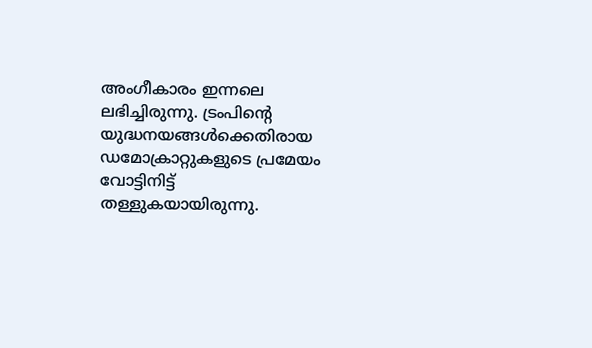അംഗീകാരം ഇന്നലെ ലഭിച്ചിരുന്നു. ട്രംപിന്റെ യുദ്ധനയങ്ങള്‍ക്കെതിരായ ഡമോക്രാറ്റുകളുടെ പ്രമേയം വോട്ടിനിട്ട് തള്ളുകയായിരുന്നു.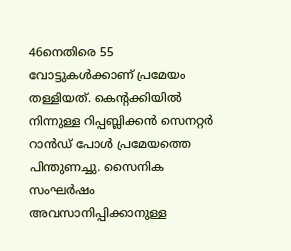46നെതിരെ 55 വോട്ടുകള്‍ക്കാണ് പ്രമേയം തള്ളിയത്. കെന്റക്കിയില്‍ നിന്നുള്ള റിപ്പബ്ലിക്കന്‍ സെനറ്റര്‍ റാന്‍ഡ് പോള്‍ പ്രമേയത്തെ പിന്തുണച്ചു. സൈനിക സംഘര്‍ഷം അവസാനിപ്പിക്കാനുള്ള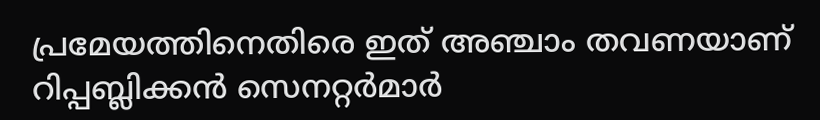പ്രമേയത്തിനെതിരെ ഇത് അഞ്ചാം തവണയാണ് റിപ്പബ്ലിക്കന്‍ സെനറ്റര്‍മാര്‍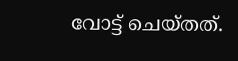വോട്ട് ചെയ്തത്.